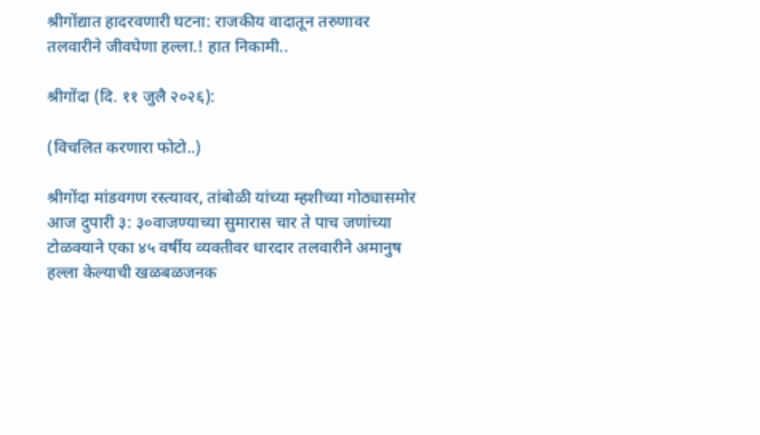श्रीगोंद्यात हादरवणारी घटना: राजकीय वादातून तरुणावर तलवारीने जीवघेणा हल्ला.! हात निकामी..

श्रीगोंदा (दि. ११ जुलै २०२६):

(विचलित करणारा फोटो..)

श्रीगोंदा मांडवगण रस्त्यावर, तांबोळी यांच्या म्हशीच्या गोठ्यासमोर आज दुपारी ३: ३०वाजण्याच्या सुमारास चार ते पाच जणांच्या टोळक्याने एका ४५ वर्षीय व्यक्तीवर धारदार तलवारीने अमानुष हल्ला केल्याची खळबळजनक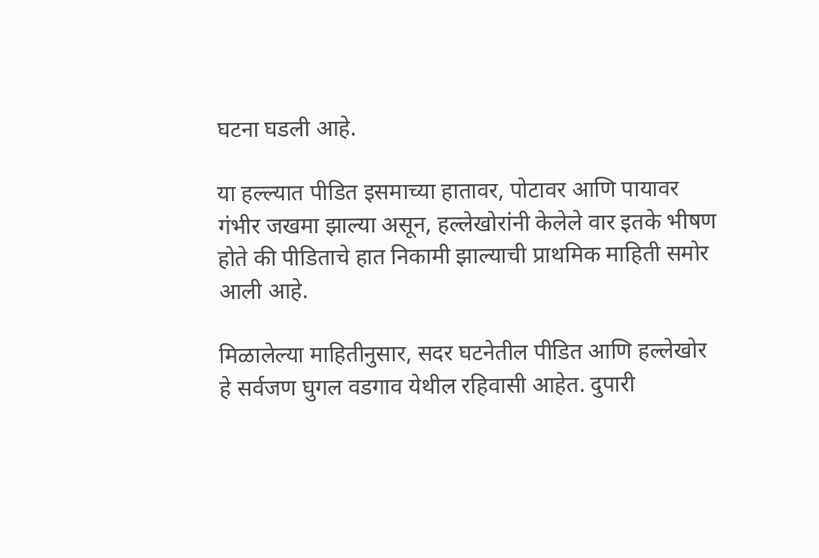घटना घडली आहे.

या हल्ल्यात पीडित इसमाच्या हातावर, पोटावर आणि पायावर गंभीर जखमा झाल्या असून, हल्लेखोरांनी केलेले वार इतके भीषण होते की पीडिताचे हात निकामी झाल्याची प्राथमिक माहिती समोर आली आहे.

मिळालेल्या माहितीनुसार, सदर घटनेतील पीडित आणि हल्लेखोर हे सर्वजण घुगल वडगाव येथील रहिवासी आहेत. दुपारी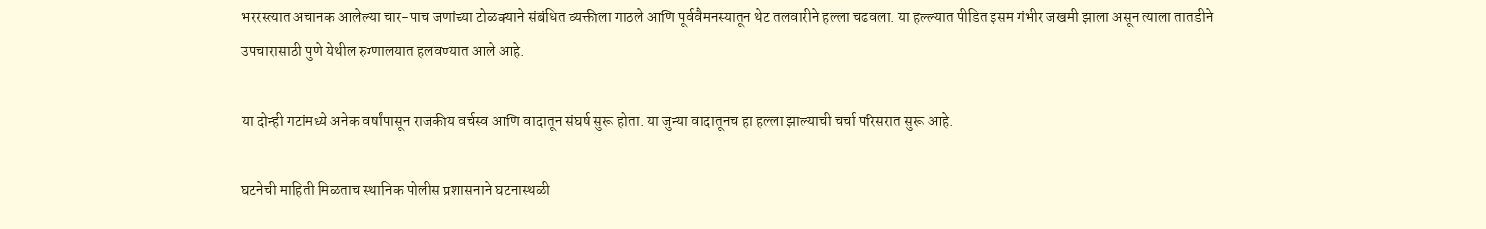भररस्त्यात अचानक आलेल्या चार-पाच जणांच्या टोळक्याने संबंधित व्यक्तीला गाठले आणि पूर्ववैमनस्यातून थेट तलवारीने हल्ला चढवला. या हल्ल्यात पीडित इसम गंभीर जखमी झाला असून त्याला तातडीने उपचारासाठी पुणे येथील रुग्णालयात हलवण्यात आले आहे.

या दोन्ही गटांमध्ये अनेक वर्षांपासून राजकीय वर्चस्व आणि वादातून संघर्ष सुरू होता. या जुन्या वादातूनच हा हल्ला झाल्याची चर्चा परिसरात सुरू आहे.

घटनेची माहिती मिळताच स्थानिक पोलीस प्रशासनाने घटनास्थळी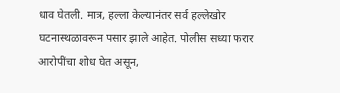धाव घेतली. मात्र, हल्ला केल्यानंतर सर्व हल्लेखोर घटनास्थळावरून पसार झाले आहेत. पोलीस सध्या फरार आरोपींचा शोध घेत असून,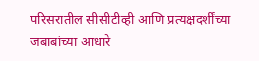परिसरातील सीसीटीव्ही आणि प्रत्यक्षदर्शींच्या जबाबांच्या आधारे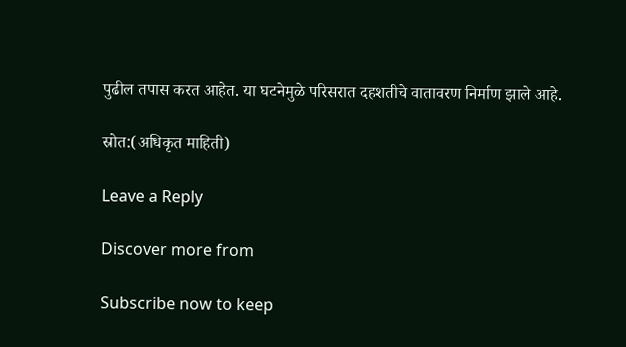पुढील तपास करत आहेत. या घटनेमुळे परिसरात दहशतीचे वातावरण निर्माण झाले आहे.

स्रोत:(अधिकृत माहिती)

Leave a Reply

Discover more from

Subscribe now to keep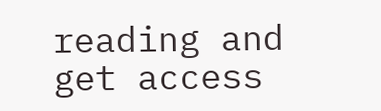reading and get access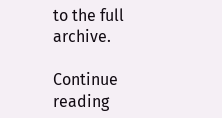to the full archive.

Continue reading